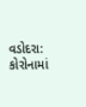વડોદરા: કોરોનામાં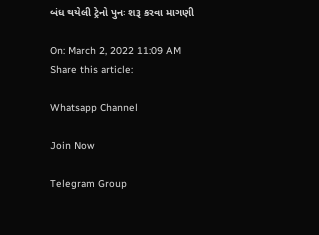બંધ થયેલી ટ્રેનો પુનઃ શરૂ કરવા માગણી

On: March 2, 2022 11:09 AM
Share this article:

Whatsapp Channel

Join Now

Telegram Group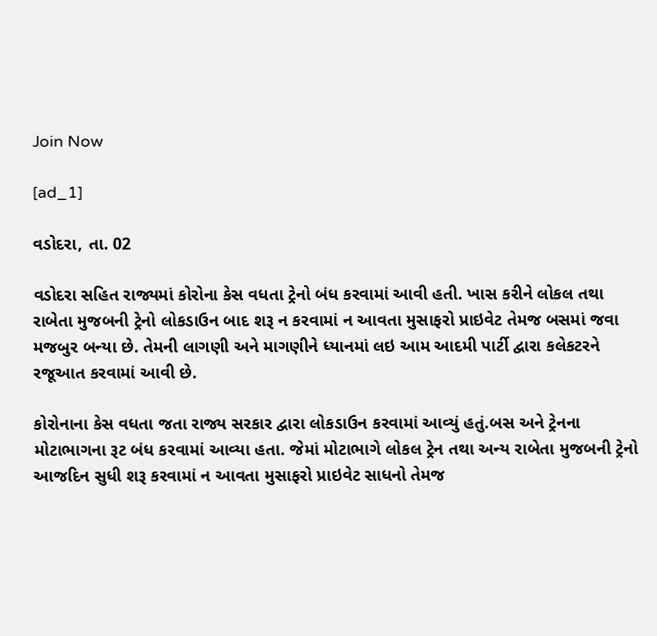Join Now

[ad_1]

વડોદરા, તા. 02

વડોદરા સહિત રાજ્યમાં કોરોના કેસ વધતા ટ્રેનો બંધ કરવામાં આવી હતી. ખાસ કરીને લોકલ તથા રાબેતા મુજબની ટ્રેનો લોકડાઉન બાદ શરૂ ન કરવામાં ન આવતા મુસાફરો પ્રાઇવેટ તેમજ બસમાં જવા મજબુર બન્યા છે. તેમની લાગણી અને માગણીને ધ્યાનમાં લઇ આમ આદમી પાર્ટી દ્વારા કલેકટરને રજૂઆત કરવામાં આવી છે.

કોરોનાના કેસ વધતા જતા રાજ્ય સરકાર દ્વારા લોકડાઉન કરવામાં આવ્યું હતું.બસ અને ટ્રેનના મોટાભાગના રૂટ બંધ કરવામાં આવ્યા હતા. જેમાં મોટાભાગે લોકલ ટ્રેન તથા અન્ય રાબેતા મુજબની ટ્રેનો આજદિન સુધી શરૂ કરવામાં ન આવતા મુસાફરો પ્રાઇવેટ સાધનો તેમજ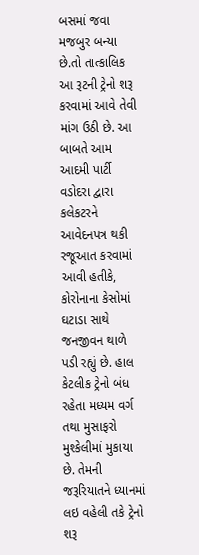બસમાં જવા મજબુર બન્યા છે.તો તાત્કાલિક આ રૂટની ટ્રેનો શરૂ કરવામાં આવે તેવી માંગ ઉઠી છે. આ બાબતે આમ આદમી પાર્ટી વડોદરા દ્વારા કલેકટરને આવેદનપત્ર થકી રજૂઆત કરવામાં આવી હતીકે, કોરોનાના કેસોમાં ઘટાડા સાથે જનજીવન થાળે પડી રહ્યું છે. હાલ કેટલીક ટ્રેનો બંધ રહેતા મધ્યમ વર્ગ તથા મુસાફરો મુશ્કેલીમાં મુકાયા છે. તેમની જરૂરિયાતને ધ્યાનમાં લઇ વહેલી તકે ટ્રેનો શરૂ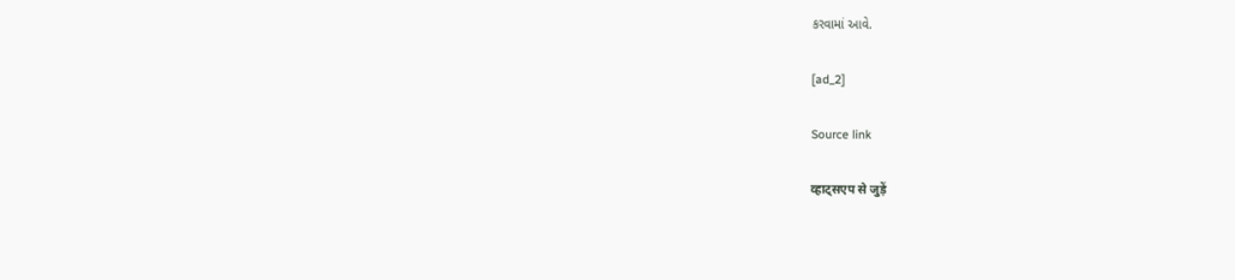કરવામાં આવે.

[ad_2]

Source link

व्हाट्सएप से जुड़ें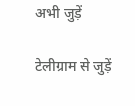अभी जुड़ें

टेलीग्राम से जुड़ें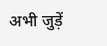अभी जुड़ें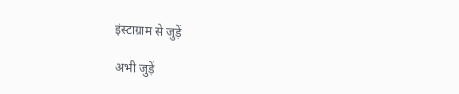इंस्टाग्राम से जुड़ें

अभी जुड़ें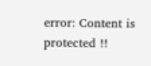error: Content is protected !!